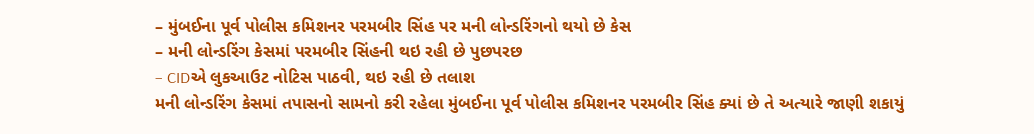– મુંબઈના પૂર્વ પોલીસ કમિશનર પરમબીર સિંહ પર મની લોન્ડરિંગનો થયો છે કેસ
– મની લોન્ડરિંગ કેસમાં પરમબીર સિંહની થઇ રહી છે પુછપરછ
– CIDએ લુકઆઉટ નોટિસ પાઠવી, થઇ રહી છે તલાશ
મની લોન્ડરિંગ કેસમાં તપાસનો સામનો કરી રહેલા મુંબઈના પૂર્વ પોલીસ કમિશનર પરમબીર સિંહ ક્યાં છે તે અત્યારે જાણી શકાયું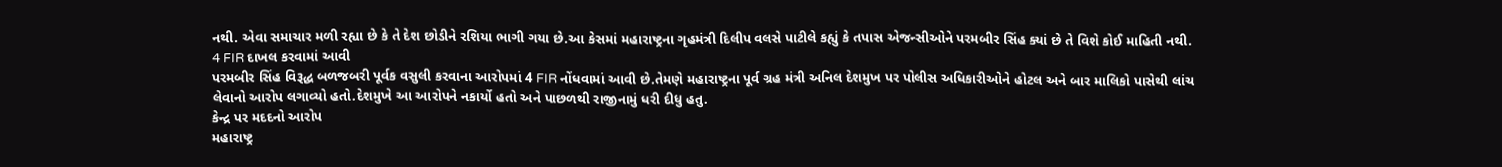નથી. એવા સમાચાર મળી રહ્યા છે કે તે દેશ છોડીને રશિયા ભાગી ગયા છે.આ કેસમાં મહારાષ્ટ્રના ગૃહમંત્રી દિલીપ વલસે પાટીલે કહ્યું કે તપાસ એજન્સીઓને પરમબીર સિંહ ક્યાં છે તે વિશે કોઈ માહિતી નથી.
4 FIR દાખલ કરવામાં આવી
પરમબીર સિંહ વિરૂદ્ધ બળજબરી પૂર્વક વસુલી કરવાના આરોપમાં 4 FIR નોંધવામાં આવી છે.તેમણે મહારાષ્ટ્રના પૂર્વ ગ્રહ મંત્રી અનિલ દેશમુખ પર પોલીસ અધિકારીઓને હોટલ અને બાર માલિકો પાસેથી લાંચ લેવાનો આરોપ લગાવ્યો હતો.દેશમુખે આ આરોપને નકાર્યો હતો અને પાછળથી રાજીનામું ધરી દીધુ હતુ.
કેન્દ્ર પર મદદનો આરોપ
મહારાષ્ટ્ર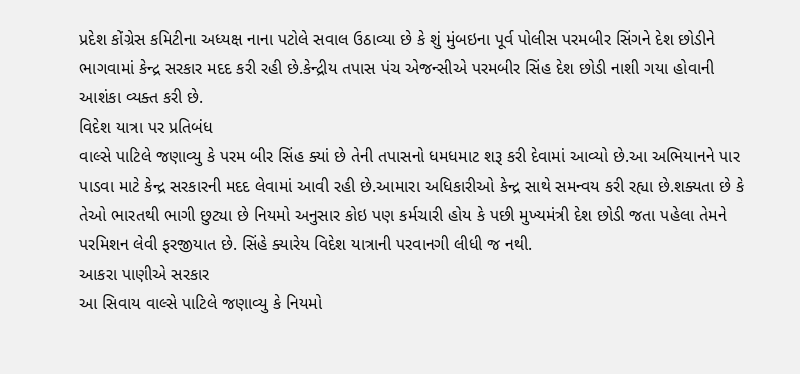પ્રદેશ કોંગ્રેસ કમિટીના અધ્યક્ષ નાના પટોલે સવાલ ઉઠાવ્યા છે કે શું મુંબઇના પૂર્વ પોલીસ પરમબીર સિંગને દેશ છોડીને ભાગવામાં કેન્દ્ર સરકાર મદદ કરી રહી છે.કેન્દ્રીય તપાસ પંચ એજન્સીએ પરમબીર સિંહ દેશ છોડી નાશી ગયા હોવાની આશંકા વ્યક્ત કરી છે.
વિદેશ યાત્રા પર પ્રતિબંધ
વાલ્સે પાટિલે જણાવ્યુ કે પરમ બીર સિંહ ક્યાં છે તેની તપાસનો ધમધમાટ શરૂ કરી દેવામાં આવ્યો છે.આ અભિયાનને પાર પાડવા માટે કેન્દ્ર સરકારની મદદ લેવામાં આવી રહી છે.આમારા અધિકારીઓ કેન્દ્ર સાથે સમન્વય કરી રહ્યા છે.શક્યતા છે કે તેઓ ભારતથી ભાગી છુટ્યા છે નિયમો અનુસાર કોઇ પણ કર્મચારી હોય કે પછી મુખ્યમંત્રી દેશ છોડી જતા પહેલા તેમને પરમિશન લેવી ફરજીયાત છે. સિંહે ક્યારેય વિદેશ યાત્રાની પરવાનગી લીધી જ નથી.
આકરા પાણીએ સરકાર
આ સિવાય વાલ્સે પાટિલે જણાવ્યુ કે નિયમો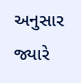અનુસાર જ્યારે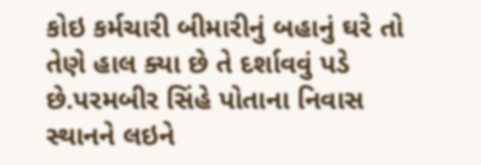કોઇ કર્મચારી બીમારીનું બહાનું ઘરે તો તેણે હાલ ક્યા છે તે દર્શાવવું પડે છે.પરમબીર સિંહે પોતાના નિવાસ સ્થાનને લઇને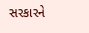સરકારને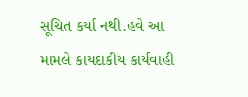સૂચિત કર્યા નથી.હવે આ મામલે કાયદાકીય કાર્યવાહી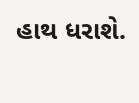હાથ ધરાશે.